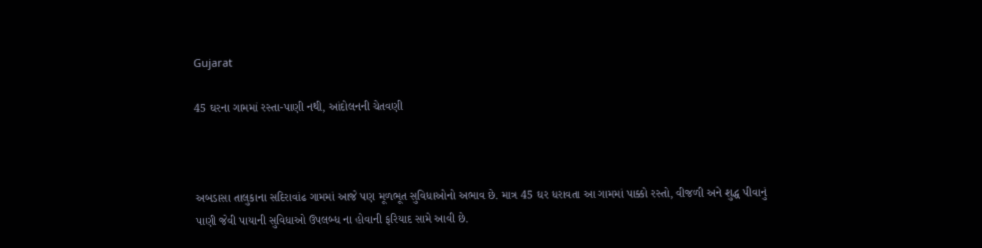Gujarat

45 ઘરના ગામમાં રસ્તા-પાણી નથી, આંદોલનની ચેતવણી



અબડાસા તાલુકાના સદિરાવાંઢ ગામમાં આજે પણ મૂળભૂત સુવિધાઓનો અભાવ છે. માત્ર 45 ઘર ધરાવતા આ ગામમાં પાક્કો રસ્તો, વીજળી અને શુદ્ધ પીવાનું પાણી જેવી પાયાની સુવિધાઓ ઉપલબ્ધ ના હોવાની ફરિયાદ સામે આવી છે.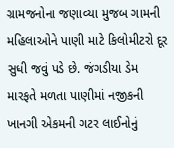ગ્રામજનોના જણાવ્યા મુજબ ગામની મહિલાઓને પાણી માટે કિલોમીટરો દૂર સુધી જવું પડે છે. જંગડીયા ડેમ મારફતે મળતા પાણીમાં નજીકની ખાનગી એકમની ગટર લાઈનોનું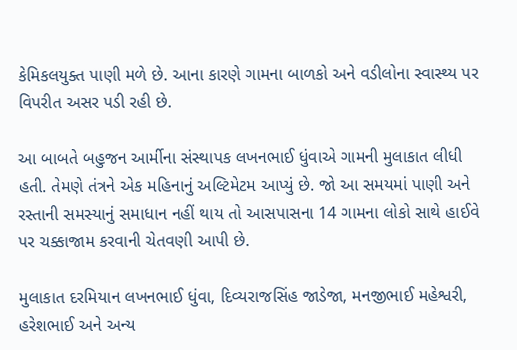કેમિકલયુક્ત પાણી મળે છે. આના કારણે ગામના બાળકો અને વડીલોના સ્વાસ્થ્ય પર વિપરીત અસર પડી રહી છે.

આ બાબતે બહુજન આર્મીના સંસ્થાપક લખનભાઈ ધુંવાએ ગામની મુલાકાત લીધી હતી. તેમણે તંત્રને એક મહિનાનું અલ્ટિમેટમ આપ્યું છે. જો આ સમયમાં પાણી અને રસ્તાની સમસ્યાનું સમાધાન નહીં થાય તો આસપાસના 14 ગામના લોકો સાથે હાઈવે પર ચક્કાજામ કરવાની ચેતવણી આપી છે.

મુલાકાત દરમિયાન લખનભાઈ ધુંવા, દિવ્યરાજસિંહ જાડેજા, મનજીભાઈ મહેશ્વરી, હરેશભાઈ અને અન્ય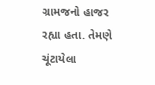ગ્રામજનો હાજર રહ્યા હતા. તેમણે ચૂંટાયેલા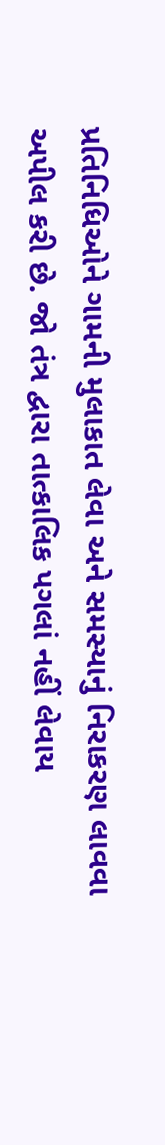પ્રતિનિધિઓને ગામની મુલાકાત લેવા અને સમસ્યાનું નિરાકરણ લાવવા અપીલ કરી છે. જો તંત્ર દ્વારા તાત્કાલિક પગલાં નહીં લેવાય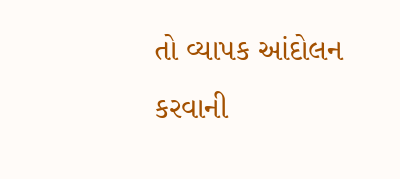તો વ્યાપક આંદોલન કરવાની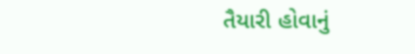તૈયારી હોવાનું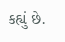કહ્યું છે.